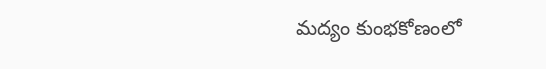మద్యం కుంభకోణంలో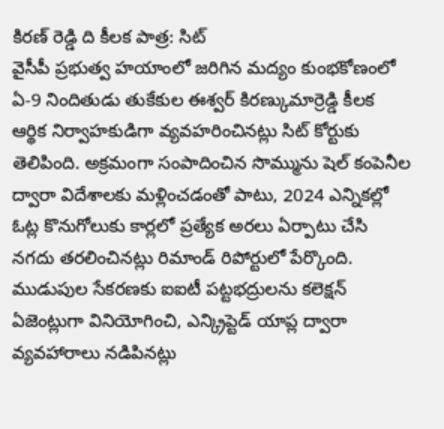కిరణ్ రెడ్డి ది కీలక పాత్ర: సిట్
వైసీపీ ప్రభుత్వ హయాంలో జరిగిన మద్యం కుంభకోణంలో ఏ-9 నిందితుడు తుకేకుల ఈశ్వర్ కిరణ్కుమార్రెడ్డి కీలక ఆర్థిక నిర్వాహకుడిగా వ్యవహరించినట్లు సిట్ కోర్టుకు తెలిపింది. అక్రమంగా సంపాదించిన సొమ్మును షెల్ కంపెనీల ద్వారా విదేశాలకు మళ్లించడంతో పాటు, 2024 ఎన్నికల్లో ఓట్ల కొనుగోలుకు కార్లలో ప్రత్యేక అరలు ఏర్పాటు చేసి నగదు తరలించినట్లు రిమాండ్ రిపోర్టులో పేర్కొంది. ముడుపుల సేకరణకు ఐఐటీ పట్టభద్రులను కలెక్షన్ ఏజెంట్లుగా వినియోగించి, ఎన్క్రిప్టెడ్ యాప్ల ద్వారా వ్యవహారాలు నడిపినట్లు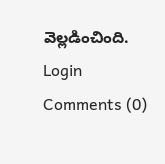వెల్లడించింది.
Login
Comments (0)